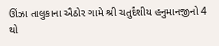ઊંઝા તાલુકાના ઐઠોર ગામે શ્રી ચતુર્દંશીય હનુમાનજીનો 4 થો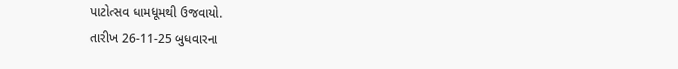પાટોત્સવ ધામધૂમથી ઉજવાયો.
તારીખ 26-11-25 બુધવારના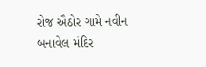રોજ ઐઠોર ગામે નવીન બનાવેલ મંદિર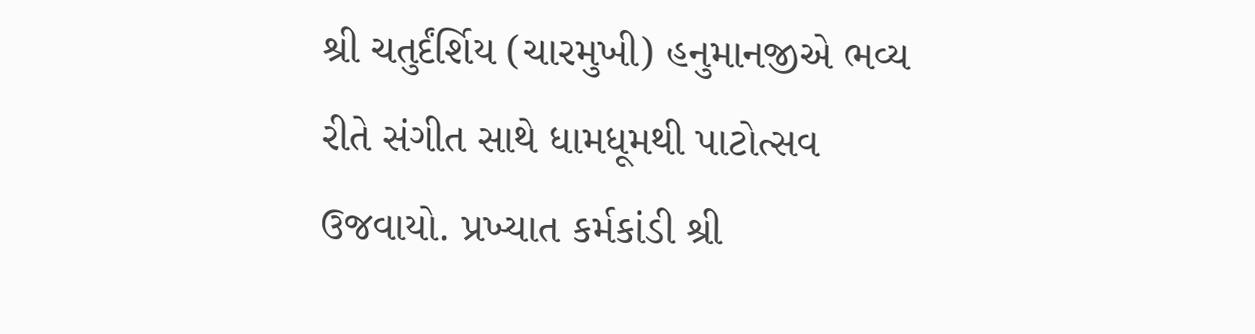શ્રી ચતુર્દંર્શિય (ચારમુખી) હનુમાનજીએ ભવ્ય રીતે સંગીત સાથે ધામધૂમથી પાટોત્સવ ઉજવાયો. પ્રખ્યાત કર્મકાંડી શ્રી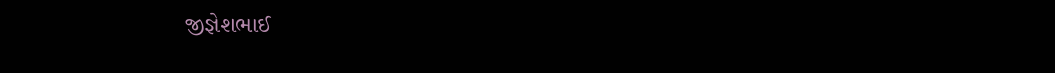જીજ્ઞેશભાઈ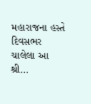મહારાજના હસ્તે દિવસભર ચાલેલા આ શ્રી…